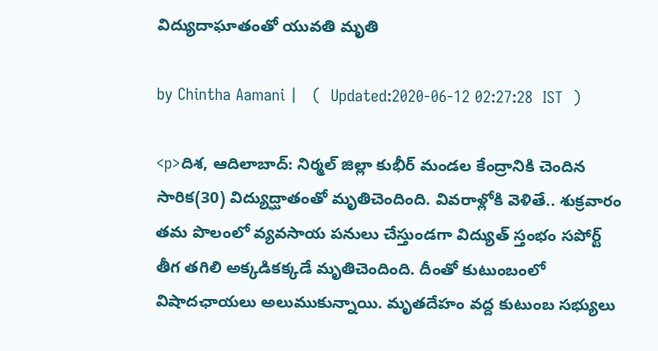విద్యుదాఘాతంతో యువతి మృతి

by Chintha Aamani |   (  Updated:2020-06-12 02:27:28  IST  )

<p>దిశ, ఆదిలాబాద్: నిర్మల్ జిల్లా కుభీర్ మండల కేంద్రానికి చెందిన సారిక(30) విద్యుద్ఘాతంతో మృతిచెందింది. వివరాళ్లోకి వెళితే.. శుక్రవారం తమ పొలంలో వ్యవసాయ పనులు చేస్తుండగా విద్యుత్ స్తంభం సపోర్ట్ తీగ తగిలి అక్కడికక్కడే మృతిచెందింది. దీంతో కుటుంబంలో విషాదఛాయలు అలుముకున్నాయి. మృతదేహం వద్ద కుటుంబ సభ్యులు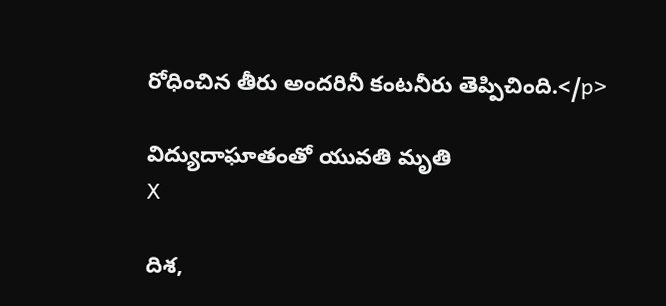రోధించిన తీరు అందరినీ కంటనీరు తెప్పిచింది.</p>

విద్యుదాఘాతంతో యువతి మృతి
X

దిశ,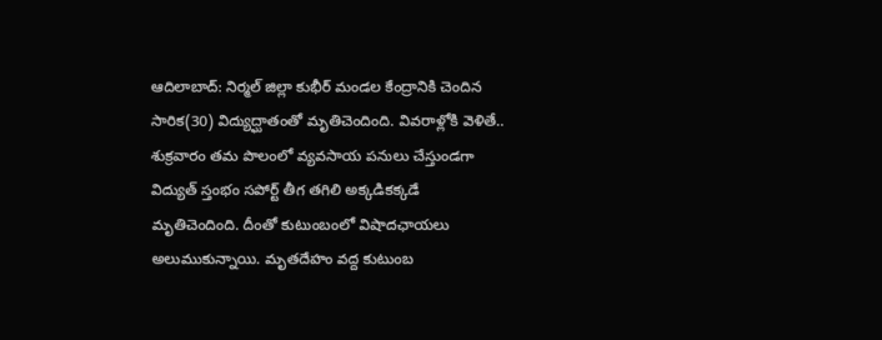ఆదిలాబాద్: నిర్మల్ జిల్లా కుభీర్ మండల కేంద్రానికి చెందిన సారిక(30) విద్యుద్ఘాతంతో మృతిచెందింది. వివరాళ్లోకి వెళితే.. శుక్రవారం తమ పొలంలో వ్యవసాయ పనులు చేస్తుండగా విద్యుత్ స్తంభం సపోర్ట్ తీగ తగిలి అక్కడికక్కడే మృతిచెందింది. దీంతో కుటుంబంలో విషాదఛాయలు అలుముకున్నాయి. మృతదేహం వద్ద కుటుంబ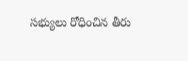సభ్యులు రోధించిన తీరు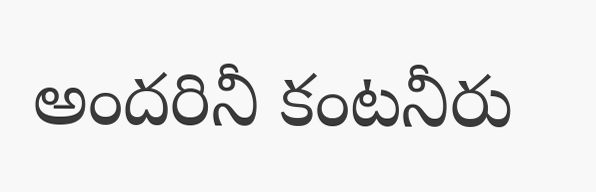అందరినీ కంటనీరు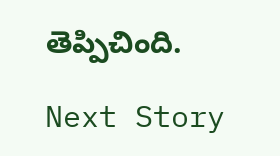తెప్పిచింది.

Next Story